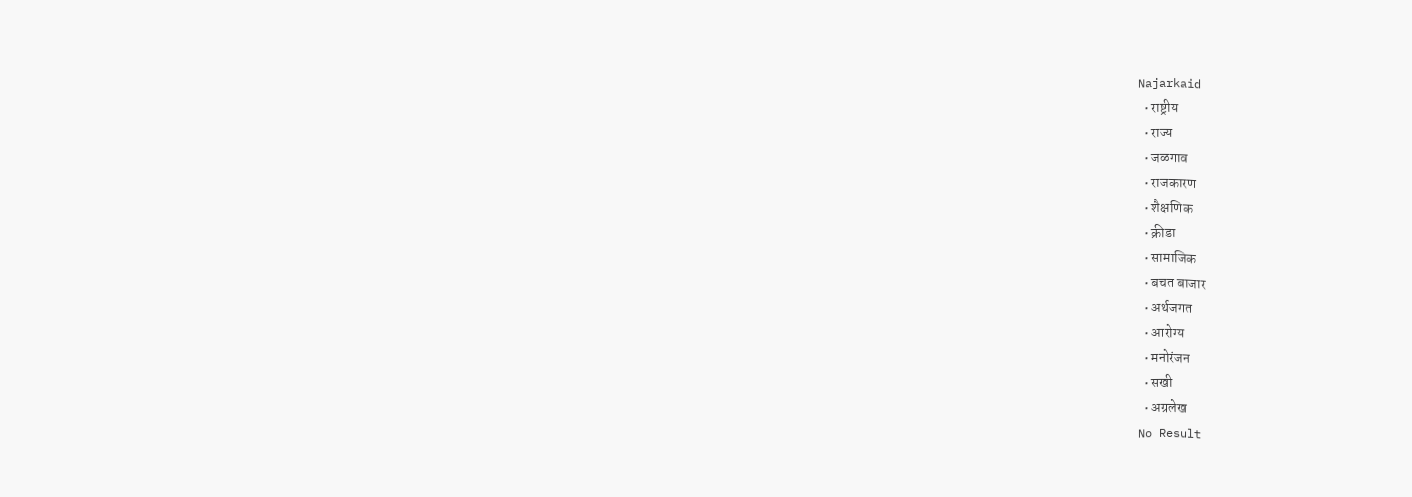Najarkaid
  • राष्ट्रीय
  • राज्य
  • जळगाव
  • राजकारण
  • शैक्षणिक
  • क्रीडा
  • सामाजिक
  • बचत बाजार
  • अर्थजगत
  • आरोग्य
  • मनोरंजन
  • सखी
  • अग्रलेख
No Result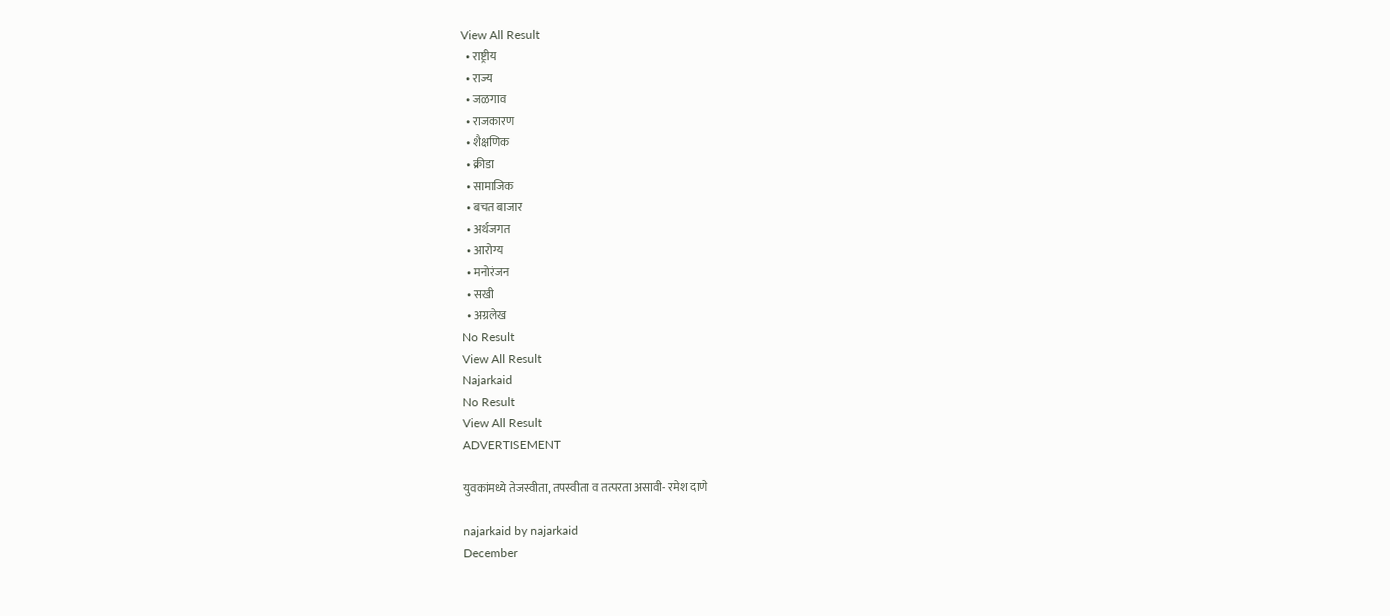View All Result
  • राष्ट्रीय
  • राज्य
  • जळगाव
  • राजकारण
  • शैक्षणिक
  • क्रीडा
  • सामाजिक
  • बचत बाजार
  • अर्थजगत
  • आरोग्य
  • मनोरंजन
  • सखी
  • अग्रलेख
No Result
View All Result
Najarkaid
No Result
View All Result
ADVERTISEMENT

युवकांमध्ये तेजस्वीता, तपस्वीता व तत्परता असावी- रमेश दाणे

najarkaid by najarkaid
December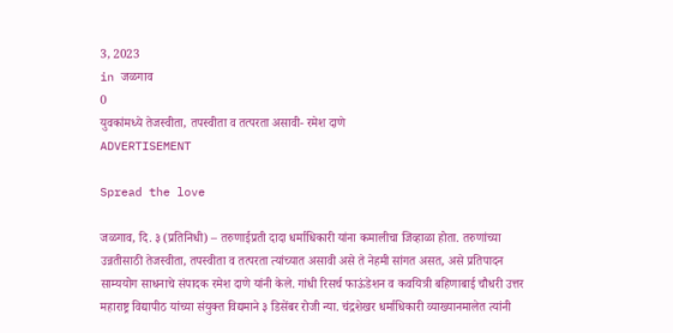3, 2023
in जळगाव
0
युवकांमध्ये तेजस्वीता, तपस्वीता व तत्परता असावी- रमेश दाणे
ADVERTISEMENT

Spread the love

जळगाव, दि. ३ (प्रतिनिधी) – तरुणाईप्रती दादा धर्माधिकारी यांना कमालीचा जिव्हाळा होता. तरुणांच्या उन्नतीसाठी तेजस्वीता, तपस्वीता व तत्परता त्यांच्यात असावी असे ते नेहमी सांगत असत, असे प्रतिपादन साम्ययोग साधनाचे संपादक रमेश दाणे यांनी केले. गांधी रिसर्च फाऊंडेशन व कवयित्री बहिणाबाई चौधरी उत्तर महाराष्ट्र विद्यापीठ यांच्या संयुक्त विद्यमाने ३ डिसेंबर रोजी न्या. चंद्रशेखर धर्माधिकारी व्याख्यानमालेत त्यांनी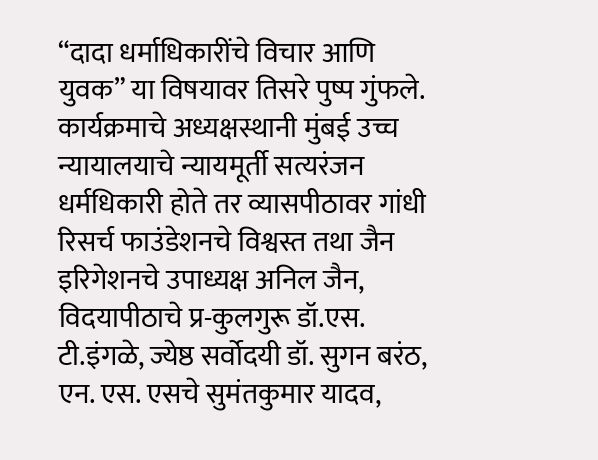“दादा धर्माधिकारींचे विचार आणि युवक” या विषयावर तिसरे पुष्प गुंफले. कार्यक्रमाचे अध्यक्षस्थानी मुंबई उच्च न्यायालयाचे न्यायमूर्ती सत्यरंजन धर्मधिकारी होते तर व्यासपीठावर गांधी रिसर्च फाउंडेशनचे विश्वस्त तथा जैन इरिगेशनचे उपाध्यक्ष अनिल जैन, विदयापीठाचे प्र-कुलगुरू डॉ.एस. टी.इंगळे, ज्येष्ठ सर्वोदयी डॉ. सुगन बरंठ, एन. एस. एसचे सुमंतकुमार यादव,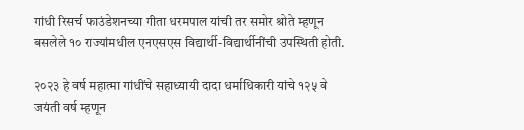गांधी रिसर्च फाउंडेशनच्या गीता धरमपाल यांची तर समोर श्रोते म्हणून बसलेले १० राज्यांमधील एनएसएस विद्यार्थी-विद्यार्थीनींची उपस्थिती होती.

२०२३ हे वर्ष महात्मा गांधींचे सहाध्यायी दादा धर्माधिकारी यांचे १२५ वे जयंती वर्ष म्हणून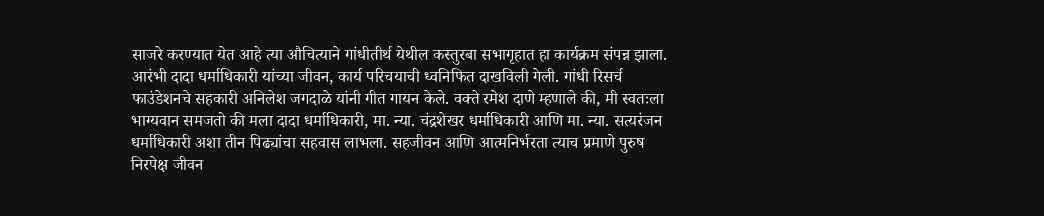साजरे करण्यात येत आहे त्या औचित्याने गांधीतीर्थ येथील कस्तुरबा सभागृहात हा कार्यक्रम संपन्न झाला. आरंभी दादा धर्माधिकारी यांच्या जीवन, कार्य परिचयाची ध्वनिफित दाखविली गेली. गांधी रिसर्च फाउंडेशनचे सहकारी अनिलेश जगदाळे यांनी गीत गायन केले. वक्ते रमेश दाणे म्हणाले की, मी स्वतःला भाग्यवान समजतो की मला दादा धर्माधिकारी, मा. न्या. चंद्रशेखर धर्माधिकारी आणि मा. न्या. सत्यरंजन धर्माधिकारी अशा तीन पिढ्यांचा सहवास लाभला. सहजीवन आणि आत्मनिर्भरता त्याच प्रमाणे पुरुष निरपेक्ष जीवन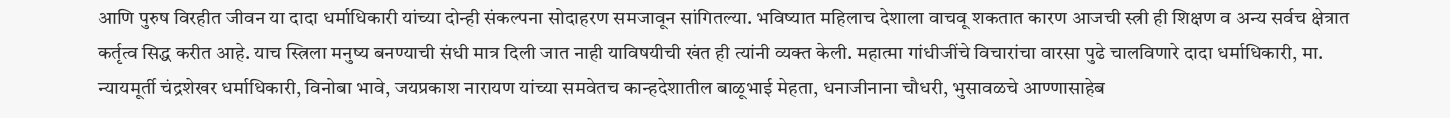आणि पुरुष विरहीत जीवन या दादा धर्माधिकारी यांच्या दोन्ही संकल्पना सोदाहरण समजावून सांगितल्या. भविष्यात महिलाच देशाला वाचवू शकतात कारण आजची स्त्री ही शिक्षण व अन्य सर्वच क्षेत्रात कर्तृत्व सिद्ध करीत आहे. याच स्त्रिला मनुष्य बनण्याची संधी मात्र दिली जात नाही याविषयीची खंत ही त्यांनी व्यक्त केली. महात्मा गांधीजींचे विचारांचा वारसा पुढे चालविणारे दादा धर्माधिकारी, मा. न्यायमूर्ती चंद्रशेखर धर्माधिकारी, विनोबा भावे, जयप्रकाश नारायण यांच्या समवेतच कान्हदेशातील बाळूभाई मेहता, धनाजीनाना चौधरी, भुसावळचे आण्णासाहेब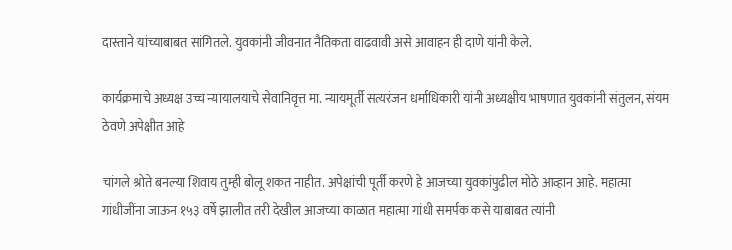दास्ताने यांच्याबाबत सांगितले. युवकांनी जीवनात नैतिकता वाढवावी असे आवाहन ही दाणे यांनी केले.

कार्यक्रमाचे अध्यक्ष उच्च न्यायालयाचे सेवानिवृत्त मा. न्यायमूर्ती सत्यरंजन धर्माधिकारी यांनी अध्यक्षीय भाषणात युवकांनी संतुलन, संयम ठेवणे अपेक्षीत आहे

चांगले श्रोते बनल्या शिवाय तुम्ही बोलू शकत नाहीत. अपेक्षांची पूर्ती करणे हे आजच्या युवकांपुढील मोठे आव्हान आहे. महात्मा गांधीजींना जाऊन १५३ वर्षे झालीत तरी देखील आजच्या काळात महात्मा गांधी समर्पक कसे याबाबत त्यांनी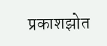प्रकाशझोत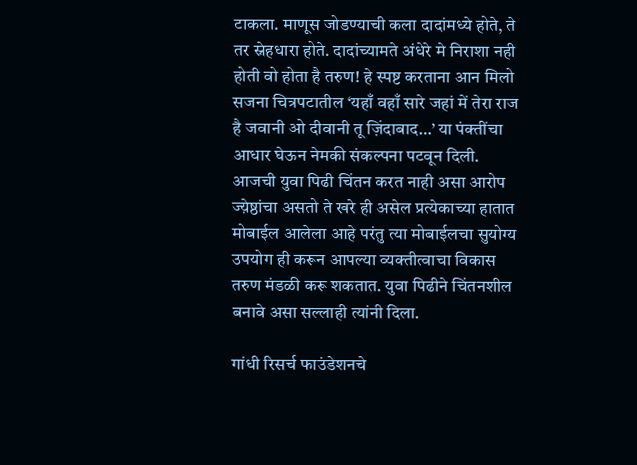टाकला. माणूस जोडण्याची कला दादांमध्ये होते, ते तर स्नेहधारा होते. दादांच्यामते अंधेरे मे निराशा नही होती वो होता है तरुण! हे स्पष्ट करताना आन मिलो सजना चित्रपटातील ‘यहाँ वहाँ सारे जहां में तेरा राज है जवानी ओ दीवानी तू ज़िंदाबाद…’ या पंक्तींचा आधार घेऊन नेमकी संकल्पना पटवून दिली. आजची युवा पिढी चिंतन करत नाही असा आरोप ज्य़ेष्ठांचा असतो ते खरे ही असेल प्रत्येकाच्या हातात मोबाईल आलेला आहे परंतु त्या मोबाईलचा सुयोग्य उपयोग ही करून आपल्या व्यक्तीत्वाचा विकास तरुण मंडळी करू शकतात. युवा पिढीने चिंतनशील बनावे असा सल्लाही त्यांनी दिला.

गांधी रिसर्च फाउंडेशनचे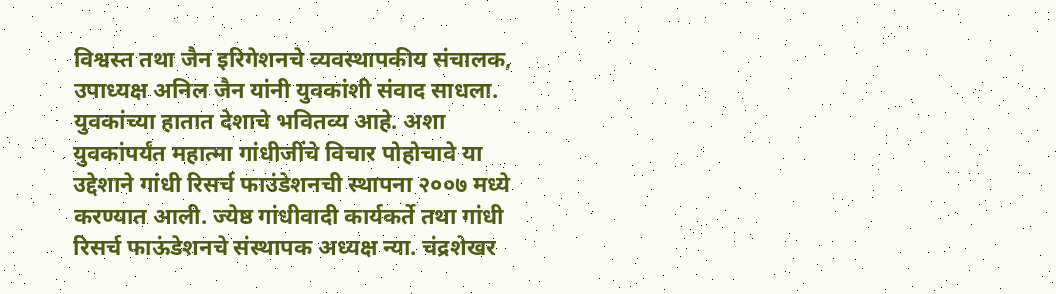विश्वस्त तथा जैन इरिगेशनचे व्यवस्थापकीय संचालक, उपाध्यक्ष अनिल जैन यांनी युवकांशी संवाद साधला. युवकांच्या हातात देशाचे भवितव्य आहे. अशा युवकांपर्यंत महात्मा गांधीजींचे विचार पोहोचावे या उद्देशाने गांधी रिसर्च फाउंडेशनची स्थापना २००७ मध्ये करण्यात आली. ज्येष्ठ गांधीवादी कार्यकर्ते तथा गांधी रिसर्च फाऊंडेशनचे संस्थापक अध्यक्ष न्या. चंद्रशेखर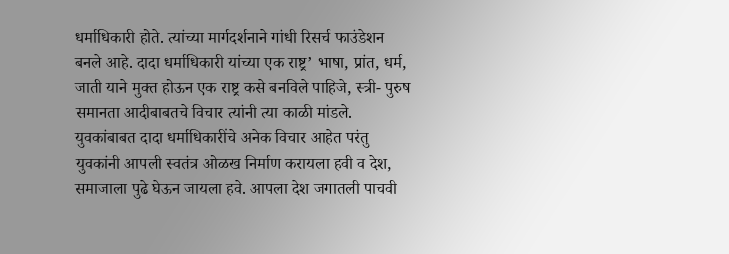धर्माधिकारी होते. त्यांच्या मार्गदर्शनाने गांधी रिसर्च फाउंडेशन बनले आहे. दादा धर्माधिकारी यांच्या एक राष्ट्र’ भाषा, प्रांत, धर्म, जाती याने मुक्त होऊन एक राष्ट्र कसे बनविले पाहिजे, स्त्री- पुरुष समानता आदीबाबतचे विचार त्यांनी त्या काळी मांडले. युवकांबाबत दादा धर्माधिकारींचे अनेक विचार आहेत परंतु युवकांनी आपली स्वतंत्र ओळख निर्माण करायला हवी व देश, समाजाला पुढे घेऊन जायला हवे. आपला देश जगातली पाचवी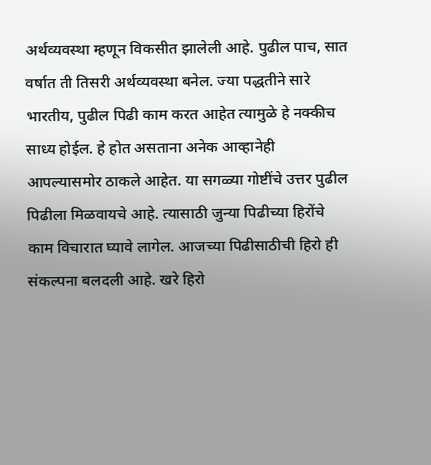अर्थव्यवस्था म्हणून विकसीत झालेली आहे. पुढील पाच, सात वर्षात ती तिसरी अर्थव्यवस्था बनेल. ज्या पद्धतीने सारे भारतीय, पुढील पिढी काम करत आहेत त्यामुळे हे नक्कीच साध्य होईल. हे होत असताना अनेक आव्हानेही आपल्यासमोर ठाकले आहेत. या सगळ्या गोष्टींचे उत्तर पुढील पिढीला मिळवायचे आहे. त्यासाठी जुन्या पिढीच्या हिरोंचे काम विचारात घ्यावे लागेल. आजच्या पिढीसाठीची हिरो ही संकल्पना बलदली आहे. खरे हिरो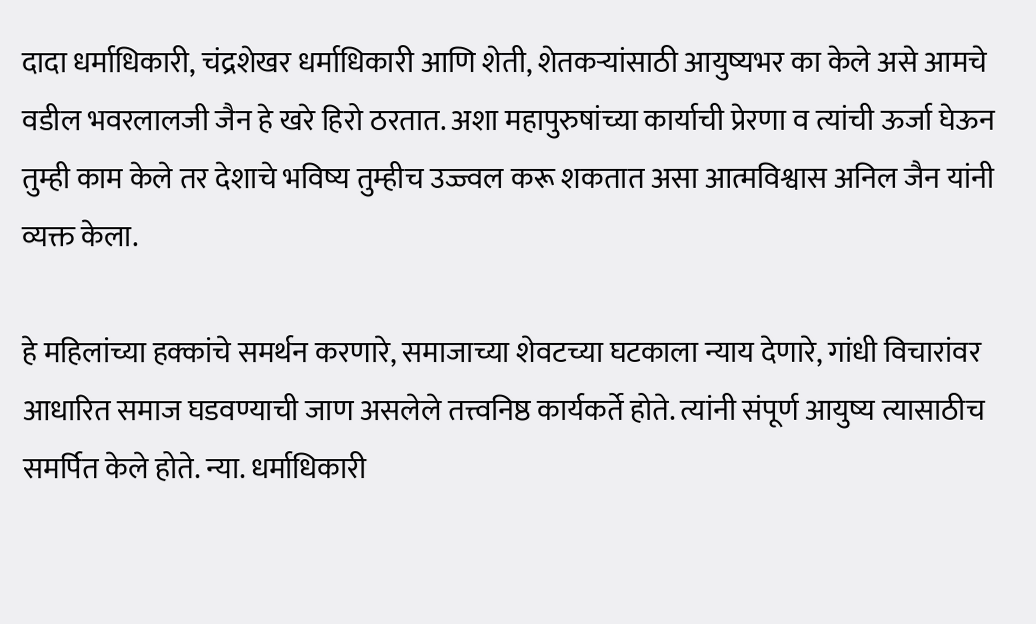दादा धर्माधिकारी, चंद्रशेखर धर्माधिकारी आणि शेती, शेतकऱ्यांसाठी आयुष्यभर का केले असे आमचे वडील भवरलालजी जैन हे खरे हिरो ठरतात. अशा महापुरुषांच्या कार्याची प्रेरणा व त्यांची ऊर्जा घेऊन तुम्ही काम केले तर देशाचे भविष्य तुम्हीच उज्ज्वल करू शकतात असा आत्मविश्वास अनिल जैन यांनी व्यक्त केला.

हे महिलांच्या हक्कांचे समर्थन करणारे, समाजाच्या शेवटच्या घटकाला न्याय देणारे, गांधी विचारांवर आधारित समाज घडवण्याची जाण असलेले तत्त्वनिष्ठ कार्यकर्ते होते. त्यांनी संपूर्ण आयुष्य त्यासाठीच समर्पित केले होते. न्या. धर्माधिकारी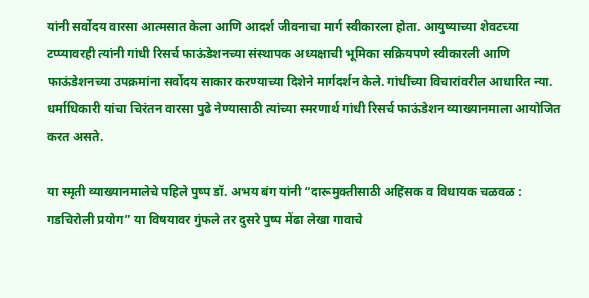यांनी सर्वोदय वारसा आत्मसात केला आणि आदर्श जीवनाचा मार्ग स्वीकारला होता. आयुष्याच्या शेवटच्या टप्प्यावरही त्यांनी गांधी रिसर्च फाऊंडेशनच्या संस्थापक अध्यक्षाची भूमिका सक्रियपणे स्वीकारली आणि फाऊंडेशनच्या उपक्रमांना सर्वोदय साकार करण्याच्या दिशेने मार्गदर्शन केले. गांधींच्या विचारांवरील आधारित न्या. धर्माधिकारी यांचा चिरंतन वारसा पुढे नेण्यासाठी त्यांच्या स्मरणार्थ गांधी रिसर्च फाऊंडेशन व्याख्यानमाला आयोजित करत असते.

या स्मृती व्याख्यानमालेचे पहिले पुष्प डॉ. अभय बंग यांनी “दारूमुक्तीसाठी अहिंसक व विधायक चळवळ : गडचिरोली प्रयोग” या विषयावर गुंफले तर दुसरे पुष्प मेंढा लेखा गावाचे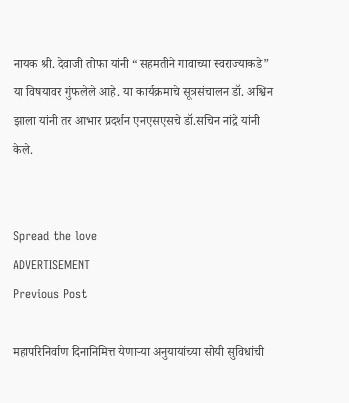नायक श्री. देवाजी तोफा यांनी “सहमतीने गावाच्या स्वराज्याकडे” या विषयावर गुंफलेले आहे. या कार्यक्रमाचे सूत्रसंचालन डॉ. अश्विन झाला यांनी तर आभार प्रदर्शन एनएसएसचे डॉ.सचिन नांद्रे यांनी केले.


Spread the love
ADVERTISEMENT
Previous Post

महापरिनिर्वाण दिनानिमित्त येणाऱ्या अनुयायांच्या सोयी सुविधांची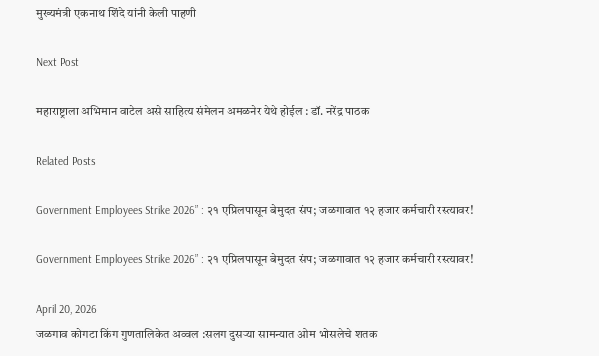मुख्यमंत्री एकनाथ शिंदे यांनी केली पाहणी

Next Post

महाराष्ट्राला अभिमान वाटेल असे साहित्य संमेलन अमळनेर येथे होईल : डॉ. नरेंद्र पाठक

Related Posts

Government Employees Strike 2026” : २१ एप्रिलपासून बेमुदत संप; जळगावात १२ हजार कर्मचारी रस्त्यावर!

Government Employees Strike 2026” : २१ एप्रिलपासून बेमुदत संप; जळगावात १२ हजार कर्मचारी रस्त्यावर!

April 20, 2026
जळगाव कोगटा किंग गुणतालिकेत अव्वल :सलग दुसऱ्या सामन्यात ओम भोसलेचे शतक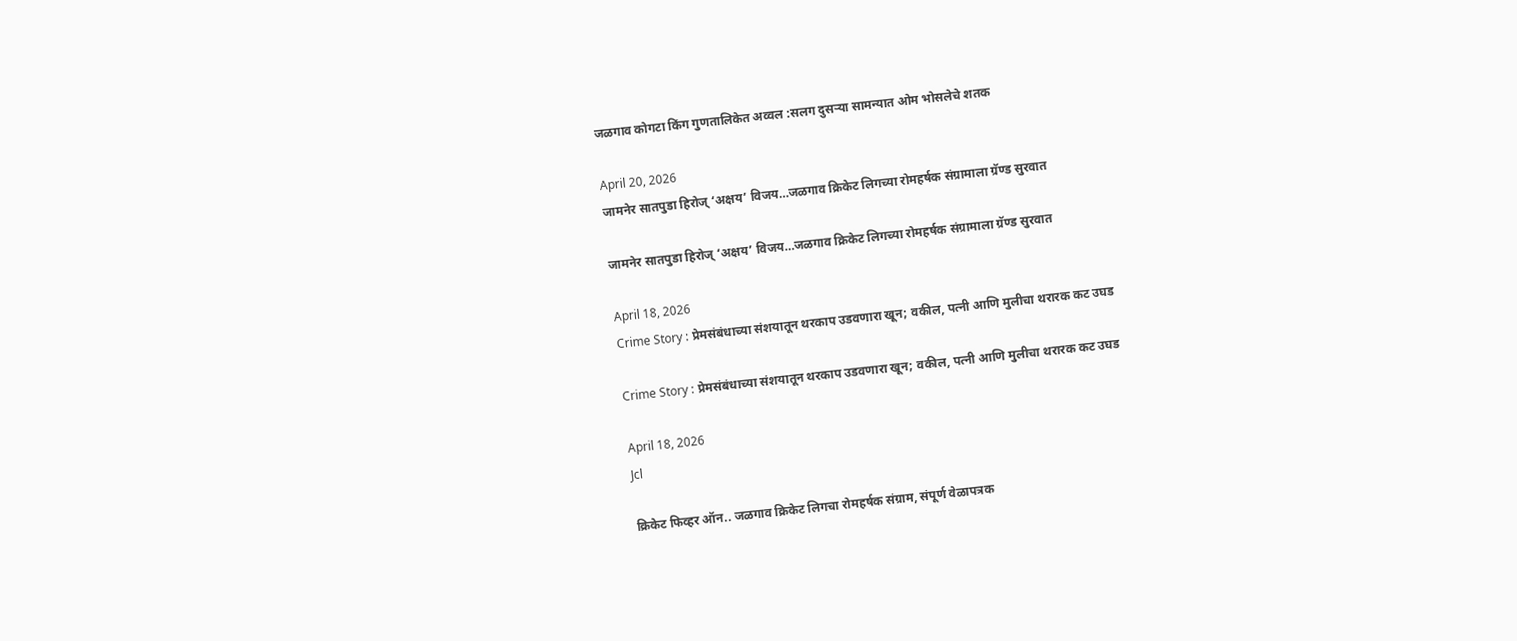जळगाव कोगटा किंग गुणतालिकेत अव्वल :सलग दुसऱ्या सामन्यात ओम भोसलेचे शतक

April 20, 2026
जामनेर सातपुडा हिरोज् ‘अक्षय’ विजय…जळगाव क्रिकेट लिगच्या रोमहर्षक संग्रामाला ग्रॅण्ड सुरवात

जामनेर सातपुडा हिरोज् ‘अक्षय’ विजय…जळगाव क्रिकेट लिगच्या रोमहर्षक संग्रामाला ग्रॅण्ड सुरवात

April 18, 2026
Crime Story : प्रेमसंबंधाच्या संशयातून थरकाप उडवणारा खून; वकील, पत्नी आणि मुलीचा थरारक कट उघड

Crime Story : प्रेमसंबंधाच्या संशयातून थरकाप उडवणारा खून; वकील, पत्नी आणि मुलीचा थरारक कट उघड

April 18, 2026
Jcl

क्रिकेट फिव्हर ऑन.. जळगाव क्रिकेट लिगचा रोमहर्षक संग्राम, संपूर्ण वेळापत्रक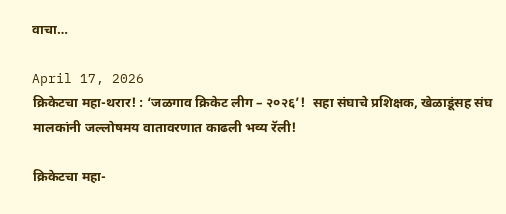वाचा…

April 17, 2026
क्रिकेटचा महा-थरार! : ‘जळगाव क्रिकेट लीग – २०२६’!  सहा संघाचे प्रशिक्षक, खेळाडूंसह संघ मालकांनी जल्लोषमय वातावरणात काढली भव्य रॅली!

क्रिकेटचा महा-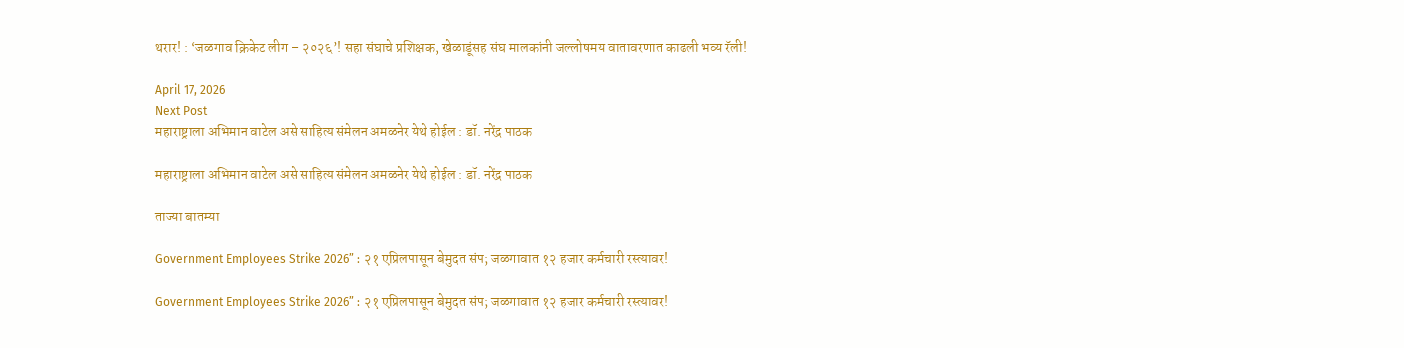थरार! : ‘जळगाव क्रिकेट लीग – २०२६’! सहा संघाचे प्रशिक्षक, खेळाडूंसह संघ मालकांनी जल्लोषमय वातावरणात काढली भव्य रॅली!

April 17, 2026
Next Post
महाराष्ट्राला अभिमान वाटेल असे साहित्य संमेलन अमळनेर येथे होईल : डॉ. नरेंद्र पाठक

महाराष्ट्राला अभिमान वाटेल असे साहित्य संमेलन अमळनेर येथे होईल : डॉ. नरेंद्र पाठक

ताज्या बातम्या

Government Employees Strike 2026” : २१ एप्रिलपासून बेमुदत संप; जळगावात १२ हजार कर्मचारी रस्त्यावर!

Government Employees Strike 2026” : २१ एप्रिलपासून बेमुदत संप; जळगावात १२ हजार कर्मचारी रस्त्यावर!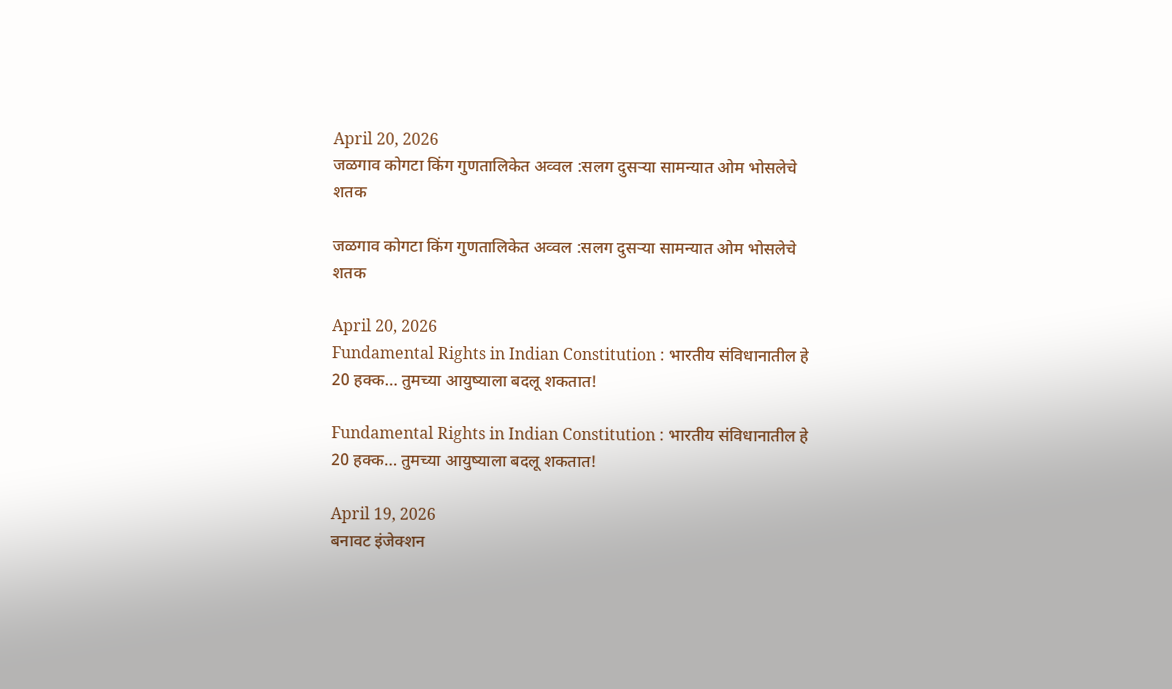April 20, 2026
जळगाव कोगटा किंग गुणतालिकेत अव्वल :सलग दुसऱ्या सामन्यात ओम भोसलेचे शतक

जळगाव कोगटा किंग गुणतालिकेत अव्वल :सलग दुसऱ्या सामन्यात ओम भोसलेचे शतक

April 20, 2026
Fundamental Rights in Indian Constitution : भारतीय संविधानातील हे 20 हक्क… तुमच्या आयुष्याला बदलू शकतात!

Fundamental Rights in Indian Constitution : भारतीय संविधानातील हे 20 हक्क… तुमच्या आयुष्याला बदलू शकतात!

April 19, 2026
बनावट इंजेक्शन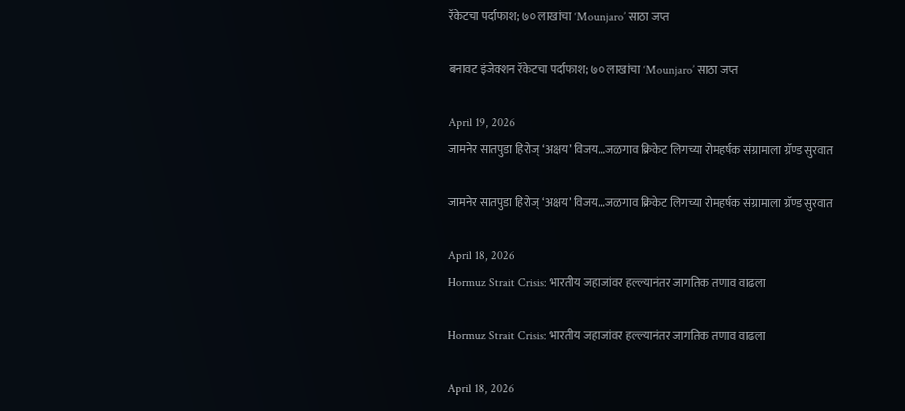रॅकेटचा पर्दाफाश; ७० लाखांचा ‘Mounjaro’ साठा जप्त

बनावट इंजेक्शन रॅकेटचा पर्दाफाश; ७० लाखांचा ‘Mounjaro’ साठा जप्त

April 19, 2026
जामनेर सातपुडा हिरोज् ‘अक्षय’ विजय…जळगाव क्रिकेट लिगच्या रोमहर्षक संग्रामाला ग्रॅण्ड सुरवात

जामनेर सातपुडा हिरोज् ‘अक्षय’ विजय…जळगाव क्रिकेट लिगच्या रोमहर्षक संग्रामाला ग्रॅण्ड सुरवात

April 18, 2026
Hormuz Strait Crisis: भारतीय जहाजांवर हल्ल्यानंतर जागतिक तणाव वाढला

Hormuz Strait Crisis: भारतीय जहाजांवर हल्ल्यानंतर जागतिक तणाव वाढला

April 18, 2026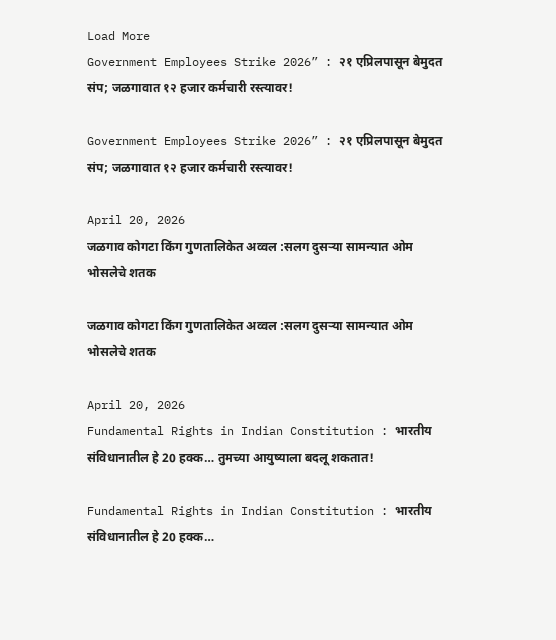Load More
Government Employees Strike 2026” : २१ एप्रिलपासून बेमुदत संप; जळगावात १२ हजार कर्मचारी रस्त्यावर!

Government Employees Strike 2026” : २१ एप्रिलपासून बेमुदत संप; जळगावात १२ हजार कर्मचारी रस्त्यावर!

April 20, 2026
जळगाव कोगटा किंग गुणतालिकेत अव्वल :सलग दुसऱ्या सामन्यात ओम भोसलेचे शतक

जळगाव कोगटा किंग गुणतालिकेत अव्वल :सलग दुसऱ्या सामन्यात ओम भोसलेचे शतक

April 20, 2026
Fundamental Rights in Indian Constitution : भारतीय संविधानातील हे 20 हक्क… तुमच्या आयुष्याला बदलू शकतात!

Fundamental Rights in Indian Constitution : भारतीय संविधानातील हे 20 हक्क…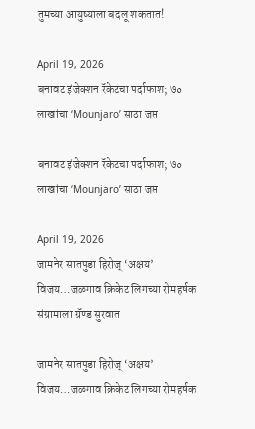तुमच्या आयुष्याला बदलू शकतात!

April 19, 2026
बनावट इंजेक्शन रॅकेटचा पर्दाफाश; ७० लाखांचा ‘Mounjaro’ साठा जप्त

बनावट इंजेक्शन रॅकेटचा पर्दाफाश; ७० लाखांचा ‘Mounjaro’ साठा जप्त

April 19, 2026
जामनेर सातपुडा हिरोज् ‘अक्षय’ विजय…जळगाव क्रिकेट लिगच्या रोमहर्षक संग्रामाला ग्रॅण्ड सुरवात

जामनेर सातपुडा हिरोज् ‘अक्षय’ विजय…जळगाव क्रिकेट लिगच्या रोमहर्षक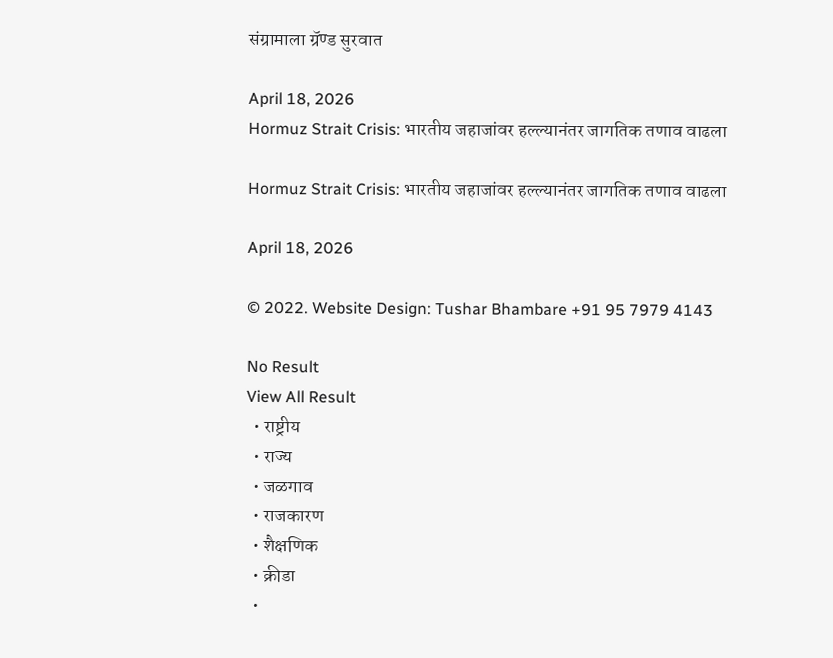संग्रामाला ग्रॅण्ड सुरवात

April 18, 2026
Hormuz Strait Crisis: भारतीय जहाजांवर हल्ल्यानंतर जागतिक तणाव वाढला

Hormuz Strait Crisis: भारतीय जहाजांवर हल्ल्यानंतर जागतिक तणाव वाढला

April 18, 2026

© 2022. Website Design: Tushar Bhambare +91 95 7979 4143

No Result
View All Result
  • राष्ट्रीय
  • राज्य
  • जळगाव
  • राजकारण
  • शैक्षणिक
  • क्रीडा
  •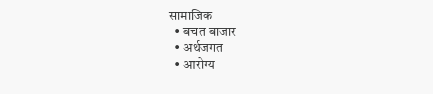सामाजिक
  • बचत बाजार
  • अर्थजगत
  • आरोग्य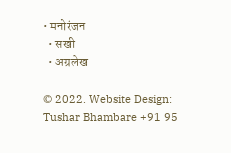• मनोरंजन
  • सखी
  • अग्रलेख

© 2022. Website Design: Tushar Bhambare +91 95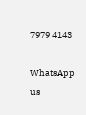7979 4143

WhatsApp us